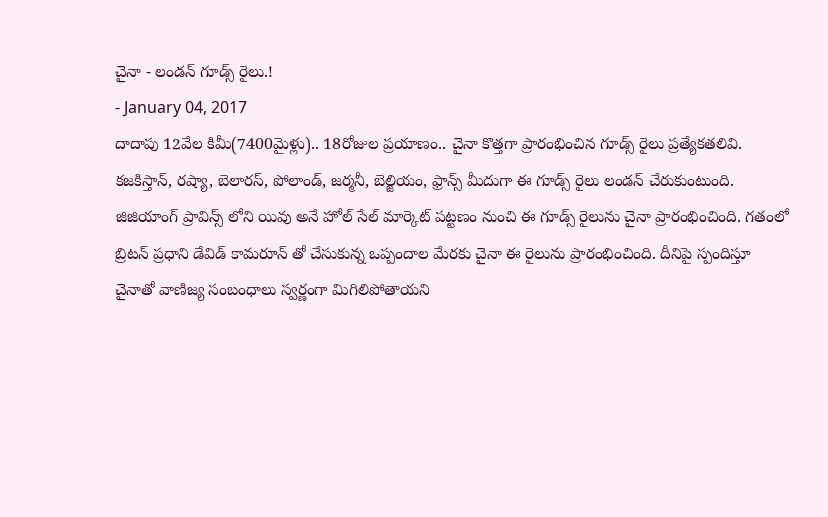చైనా - లండన్ గూడ్స్ రైలు.!
- January 04, 2017
దాదాపు 12వేల కిమీ(7400మైళ్లు).. 18రోజుల ప్రయాణం.. చైనా కొత్తగా ప్రారంభించిన గూడ్స్ రైలు ప్రత్యేకతలివి. కజకిస్తాన్, రష్యా, బెలారస్, పోలాండ్, జర్మనీ, బెల్జియం, ఫ్రాన్స్ మీదుగా ఈ గూడ్స్ రైలు లండన్ చేరుకుంటుంది. జిజియాంగ్ ప్రావిన్స్ లోని యివు అనే హోల్ సేల్ మార్కెట్ పట్టణం నుంచి ఈ గూడ్స్ రైలును చైనా ప్రారంభించింది. గతంలో బ్రిటన్ ప్రధాని డేవిడ్ కామరూన్ తో చేసుకున్న ఒప్పందాల మేరకు చైనా ఈ రైలును ప్రారంభించింది. దీనిపై స్పందిస్తూ చైనాతో వాణిజ్య సంబంధాలు స్వర్ణంగా మిగిలిపోతాయని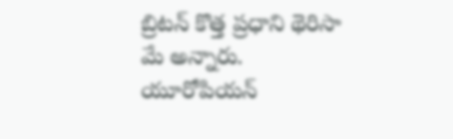బ్రిటన్ కొత్త ప్రధాని థెరిసా మే అన్నారు. యూరోపియన్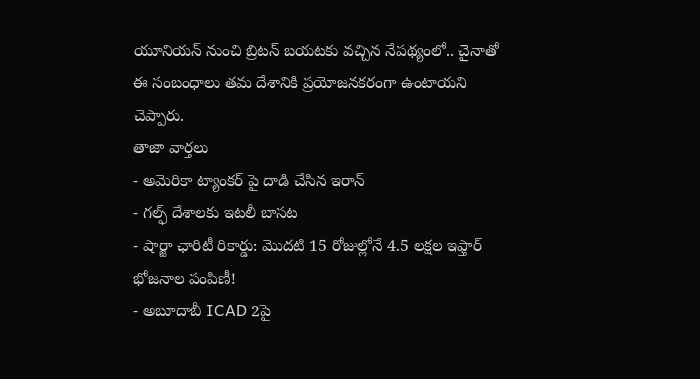యూనియన్ నుంచి బ్రిటన్ బయటకు వచ్చిన నేపథ్యంలో.. చైనాతో ఈ సంబంధాలు తమ దేశానికి ప్రయోజనకరంగా ఉంటాయని చెప్పారు.
తాజా వార్తలు
- అమెరికా ట్యాంకర్ పై దాడి చేసిన ఇరాన్
- గల్ఫ్ దేశాలకు ఇటలీ బాసట
- షార్జా ఛారిటీ రికార్డు: మొదటి 15 రోజుల్లోనే 4.5 లక్షల ఇఫ్తార్ భోజనాల పంపిణీ!
- అబూదాబీ ICAD 2పై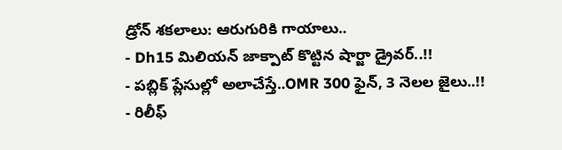డ్రోన్ శకలాలు: ఆరుగురికి గాయాలు..
- Dh15 మిలియన్ జాక్పాట్ కొట్టిన షార్జా డ్రైవర్..!!
- పబ్లిక్ ప్లేసుల్లో అలాచేస్తే..OMR 300 ఫైన్, 3 నెలల జైలు..!!
- రిలీఫ్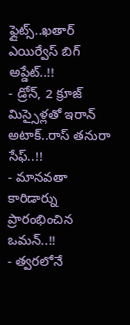ఫ్లైట్స్..ఖతార్ ఎయిర్వేస్ బిగ్ అప్డేట్..!!
- డ్రోన్, 2 క్రూజ్ మిస్సైళ్లతో ఇరాన్ అటాక్..రాస్ తనురా సేఫ్..!!
- మానవతా కారిడార్ను ప్రారంభించిన ఒమన్..!!
- త్వరలోనే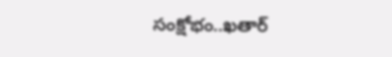సంక్షోభం..ఖతార్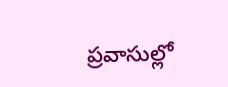ప్రవాసుల్లో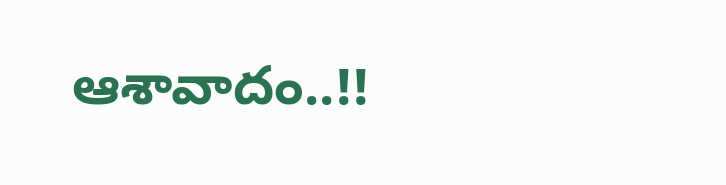ఆశావాదం..!!